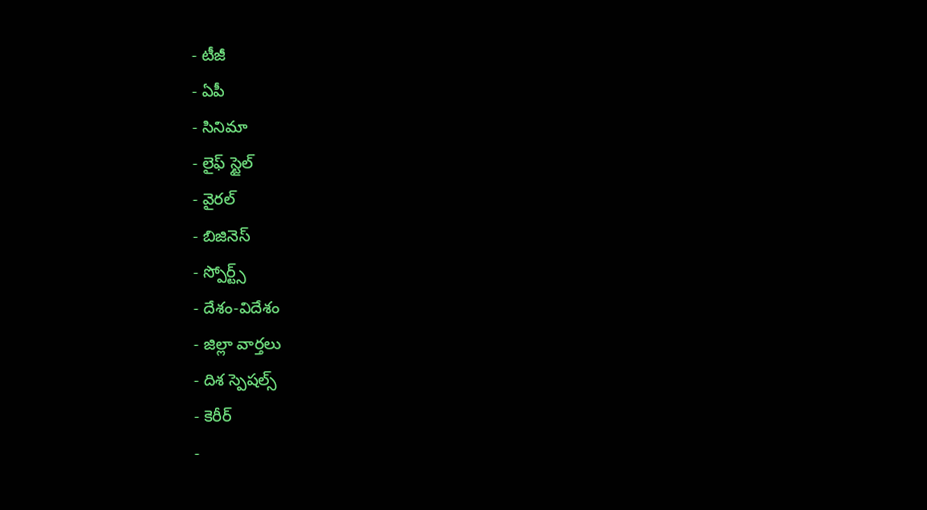- టీజీ
- ఏపీ
- సినిమా
- లైఫ్ స్టైల్
- వైరల్
- బిజినెస్
- స్పోర్ట్స్
- దేశం-విదేశం
- జిల్లా వార్తలు
- దిశ స్పెషల్స్
- కెరీర్
-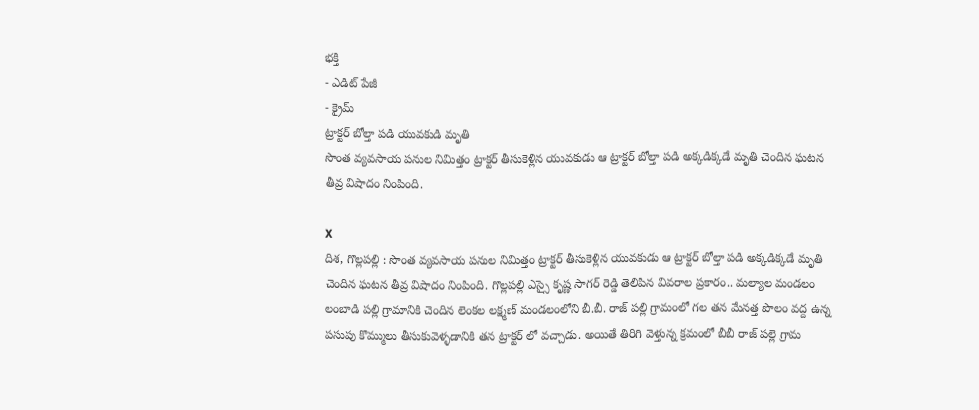భక్తి
- ఎడిట్ పేజీ
- క్రైమ్
ట్రాక్టర్ బోల్తా పడి యువకుడి మృతి
సొంత వ్యవసాయ పనుల నిమిత్తం ట్రాక్టర్ తీసుకెళ్లిన యువకుడు ఆ ట్రాక్టర్ బోల్తా పడి అక్కడిక్కడే మృతి చెందిన ఘటన తీవ్ర విషాదం నింపింది.

X
దిశ, గొల్లపల్లి : సొంత వ్యవసాయ పనుల నిమిత్తం ట్రాక్టర్ తీసుకెళ్లిన యువకుడు ఆ ట్రాక్టర్ బోల్తా పడి అక్కడిక్కడే మృతి చెందిన ఘటన తీవ్ర విషాదం నింపింది. గొల్లపల్లి ఎస్సై కృష్ణ సాగర్ రెడ్డి తెలిపిన వివరాల ప్రకారం.. మల్యాల మండలం లంబాడి పల్లి గ్రామానికి చెందిన లెంకల లక్ష్మణ్ మండలంలోని బీ.బీ. రాజ్ పల్లి గ్రామంలో గల తన మేనత్త పొలం వద్ద ఉన్న పసుపు కొమ్ములు తీసుకువెళ్ళడానికి తన ట్రాక్టర్ లో వచ్చాడు. అయితే తిరిగి వెళ్తున్న క్రమంలో బీబీ రాజ్ పల్లె గ్రామ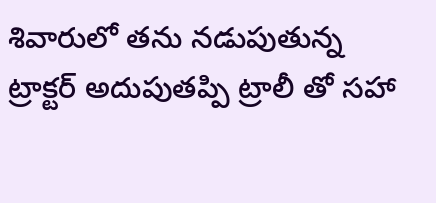శివారులో తను నడుపుతున్న ట్రాక్టర్ అదుపుతప్పి ట్రాలీ తో సహా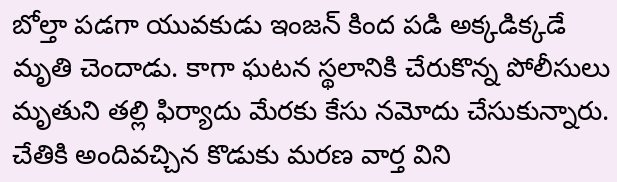బోల్తా పడగా యువకుడు ఇంజన్ కింద పడి అక్కడిక్కడే మృతి చెందాడు. కాగా ఘటన స్థలానికి చేరుకొన్న పోలీసులు మృతుని తల్లి ఫిర్యాదు మేరకు కేసు నమోదు చేసుకున్నారు. చేతికి అందివచ్చిన కొడుకు మరణ వార్త విని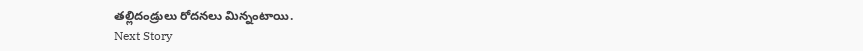తల్లిదండ్రులు రోదనలు మిన్నంటాయి.
Next Story